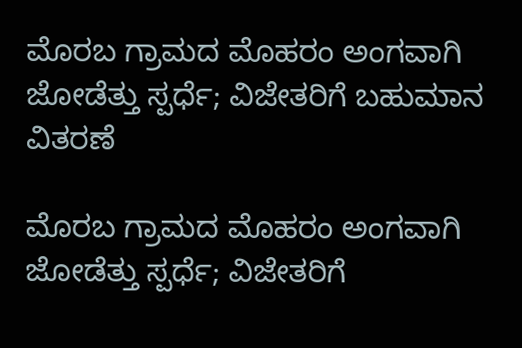ಮೊರಬ ಗ್ರಾಮದ ಮೊಹರಂ ಅಂಗವಾಗಿ ಜೋಡೆತ್ತು ಸ್ಪರ್ಧೆ; ವಿಜೇತರಿಗೆ ಬಹುಮಾನ ವಿತರಣೆ

ಮೊರಬ ಗ್ರಾಮದ ಮೊಹರಂ ಅಂಗವಾಗಿ ಜೋಡೆತ್ತು ಸ್ಪರ್ಧೆ; ವಿಜೇತರಿಗೆ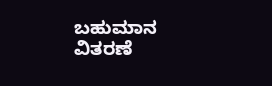ಬಹುಮಾನ ವಿತರಣೆ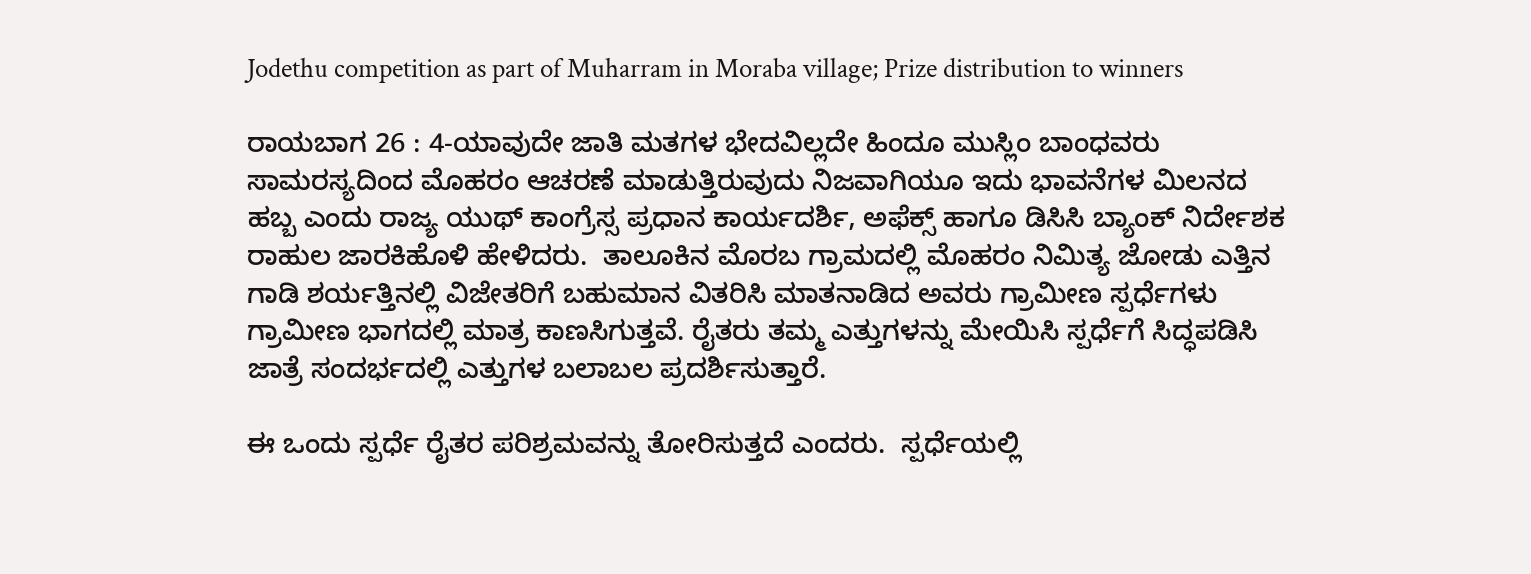Jodethu competition as part of Muharram in Moraba village; Prize distribution to winners

ರಾಯಬಾಗ 26 : 4-ಯಾವುದೇ ಜಾತಿ ಮತಗಳ ಭೇದವಿಲ್ಲದೇ ಹಿಂದೂ ಮುಸ್ಲಿಂ ಬಾಂಧವರು ಸಾಮರಸ್ಯದಿಂದ ಮೊಹರಂ ಆಚರಣೆ ಮಾಡುತ್ತಿರುವುದು ನಿಜವಾಗಿಯೂ ಇದು ಭಾವನೆಗಳ ಮಿಲನದ ಹಬ್ಬ ಎಂದು ರಾಜ್ಯ ಯುಥ್ ಕಾಂಗ್ರೆಸ್ಸ ಪ್ರಧಾನ ಕಾರ್ಯದರ್ಶಿ, ಅಫೆಕ್ಸ್‌ ಹಾಗೂ ಡಿಸಿಸಿ ಬ್ಯಾಂಕ್ ನಿರ್ದೇಶಕ ರಾಹುಲ ಜಾರಕಿಹೊಳಿ ಹೇಳಿದರು.  ತಾಲೂಕಿನ ಮೊರಬ ಗ್ರಾಮದಲ್ಲಿ ಮೊಹರಂ ನಿಮಿತ್ಯ ಜೋಡು ಎತ್ತಿನ ಗಾಡಿ ಶರ್ಯತ್ತಿನಲ್ಲಿ ವಿಜೇತರಿಗೆ ಬಹುಮಾನ ವಿತರಿಸಿ ಮಾತನಾಡಿದ ಅವರು ಗ್ರಾಮೀಣ ಸ್ಪರ್ಧೆಗಳು ಗ್ರಾಮೀಣ ಭಾಗದಲ್ಲಿ ಮಾತ್ರ ಕಾಣಸಿಗುತ್ತವೆ. ರೈತರು ತಮ್ಮ ಎತ್ತುಗಳನ್ನು ಮೇಯಿಸಿ ಸ್ಪರ್ಧೆಗೆ ಸಿದ್ಧಪಡಿಸಿ ಜಾತ್ರೆ ಸಂದರ್ಭದಲ್ಲಿ ಎತ್ತುಗಳ ಬಲಾಬಲ ಪ್ರದರ್ಶಿಸುತ್ತಾರೆ.

ಈ ಒಂದು ಸ್ಪರ್ಧೆ ರೈತರ ಪರಿಶ್ರಮವನ್ನು ತೋರಿಸುತ್ತದೆ ಎಂದರು.  ಸ್ಪರ್ಧೆಯಲ್ಲಿ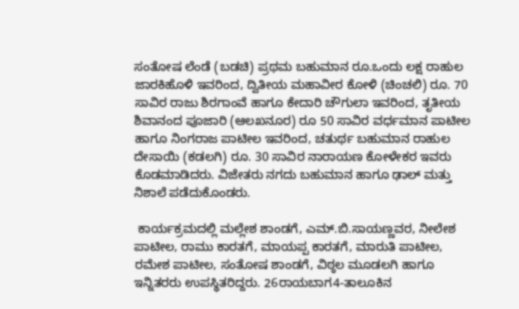ಸಂತೋಷ ಲೆಂಡೆ (ಬಡಚಿ) ಪ್ರಥಮ ಬಹುಮಾನ ರೂ.ಒಂದು ಲಕ್ಷ ರಾಹುಲ ಜಾರಕಿಹೊಳಿ ಇವರಿಂದ, ದ್ವಿತೀಯ ಮಹಾವೀರ ಕೋಳಿ (ಚಿಂಚಲಿ) ರೂ. 70 ಸಾವಿರ ರಾಜು ಶಿರಗಾಂವೆ ಹಾಗೂ ಕೇದಾರಿ ಚೌಗುಲಾ ಇವರಿಂದ, ತೃತೀಯ ಶಿವಾನಂದ ಪೂಜಾರಿ (ಆಲಖನೂರ) ರೂ 50 ಸಾವಿರ ವರ್ಧಮಾನ ಪಾಟೀಲ ಹಾಗೂ ನಿಂಗರಾಜ ಪಾಟೀಲ ಇವರಿಂದ, ಚತುರ್ಥ ಬಹುಮಾನ ರಾಹುಲ ದೇಸಾಯಿ (ಕಡಲಗಿ) ರೂ. 30 ಸಾವಿರ ನಾರಾಯಣ ಕೋಳೇಕರ ಇವರು ಕೊಡಮಾಡಿದರು. ವಿಜೇತರು ನಗದು ಬಹುಮಾನ ಹಾಗೂ ಢಾಲ್ ಮತ್ತು ನಿಶಾಲೆ ಪಡೆದುಕೊಂಡರು.

 ಕಾರ್ಯಕ್ರಮದಲ್ಲಿ ಮಲ್ಲೇಶ ಶಾಂಡಗೆ, ಎಮ್‌.ಬಿ.ಸಾಯಣ್ಣವರ, ನೀಲೇಶ ಪಾಟೀಲ, ರಾಮು ಕಾರತಗೆ, ಮಾಯಪ್ಪ ಕಾರತಗೆ, ಮಾರುತಿ ಪಾಟೀಲ, ರಮೇಶ ಪಾಟೀಲ, ಸಂತೋಷ ಶಾಂಡಗೆ, ವಿಠ್ಠಲ ಮೂಡಲಗಿ ಹಾಗೂ ಇನ್ನಿತರರು ಉಪಸ್ಥಿತರಿದ್ದರು. 26ರಾಯಬಾಗ4-ತಾಲೂಕಿನ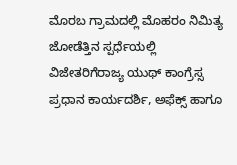ಮೊರಬ ಗ್ರಾಮದಲ್ಲಿ ಮೊಹರಂ ನಿಮಿತ್ಯ ಜೋಡೆತ್ತಿನ ಸ್ಪರ್ಧೆಯಲ್ಲಿ ವಿಜೇತರಿಗೆರಾಜ್ಯ ಯುಥ್ ಕಾಂಗ್ರೆಸ್ಸ ಪ್ರಧಾನ ಕಾರ್ಯದರ್ಶಿ, ಅಫೆಕ್ಸ್‌ ಹಾಗೂ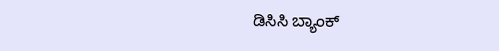ಡಿಸಿಸಿ ಬ್ಯಾಂಕ್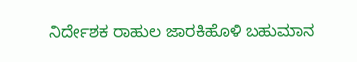ನಿರ್ದೇಶಕ ರಾಹುಲ ಜಾರಕಿಹೊಳಿ ಬಹುಮಾನ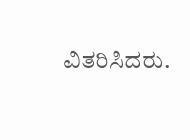ವಿತರಿಸಿದರು.